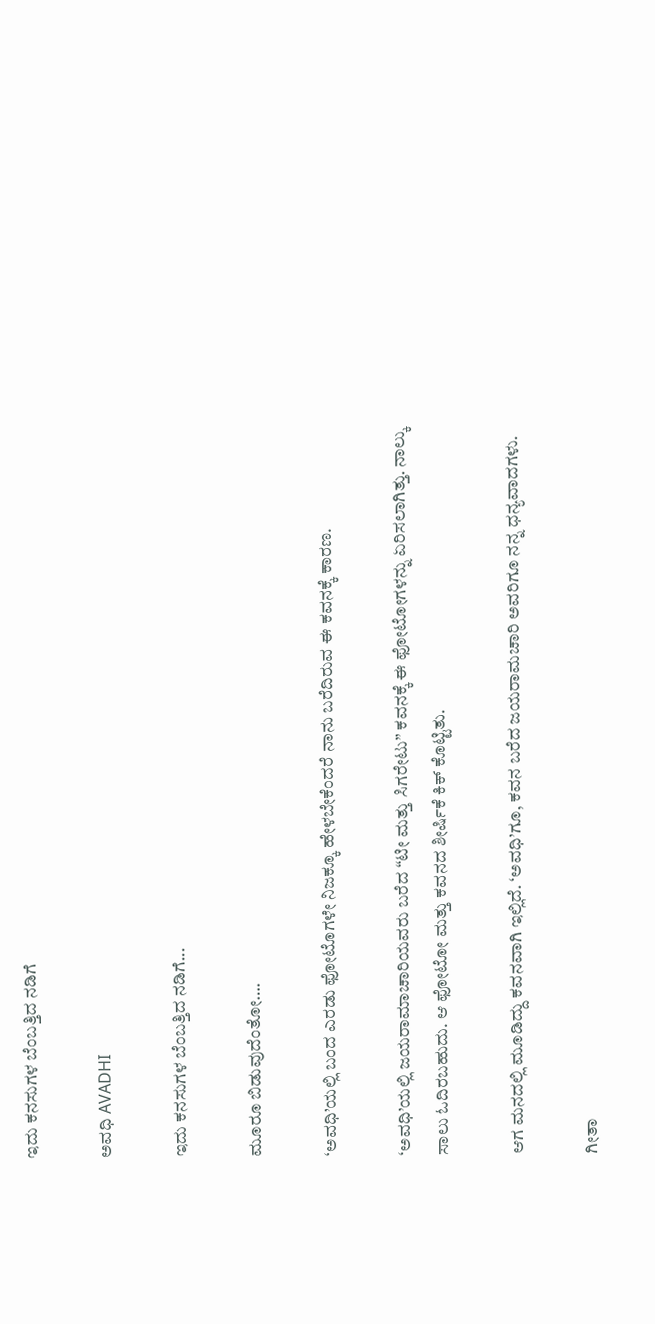ಇದು ಕನಸುಗಳ ಬೆಂಬತ್ತಿದ ನಡಿಗೆ‍

ಅವಧಿ AVADHI

ಇದು ಕನಸುಗಳ ಬೆಂಬತ್ತಿದ ನಡಿಗೆ...

ಮೂರೂ ಬಿಡುವುದೆಂತೋ….

‘ಅವಧಿ’ಯಲ್ಲಿ ಬಂದ ಎರಡು ಫೋಟೊಗಳೇ ನಿಜಕ್ಕೂ ಹೇಳಬೇಕೆಂದರೆ ನಾನು ಬರೆದಿರುವ ಈ ಕವನಕ್ಕೆ ಕಾರಣ.

‘ಅವಧಿ’ಯಲ್ಲಿ ಜಯರಾಮಾಚಾರಿಯವರು ಬರೆದ “ಟೀ ಮತ್ತು ಸಿಗರೇಟು” ಕವನಕ್ಕೆ ಈ ಫೋಟೋಗಳನ್ನು ಏರಿಸಲಾಗಿತ್ತು. ನಾಲ್ಕು ಸಾಲು ಓದಿರಬಹುದು. ಆ ಫೋಟೋ ಮತ್ತು ಕವನದ ಶೀರ್ಷಿಕೆ ಕಿಕ್ ಕೊಟ್ಟಿತು.

ಆಗ ಮನದಲ್ಲಿ ಮೂಡಿದ್ದು ಕವನವಾಗಿ ಇಲ್ಲಿದೆ. ‘ಅವಧಿ’ಗೂ, ಕವನ ಬರೆದ ಜಯರಾಮಚಾರಿ ಅವರಿಗೂ ನನ್ನ ಧನ್ಯವಾದಗಳು.

ಗೀತಾ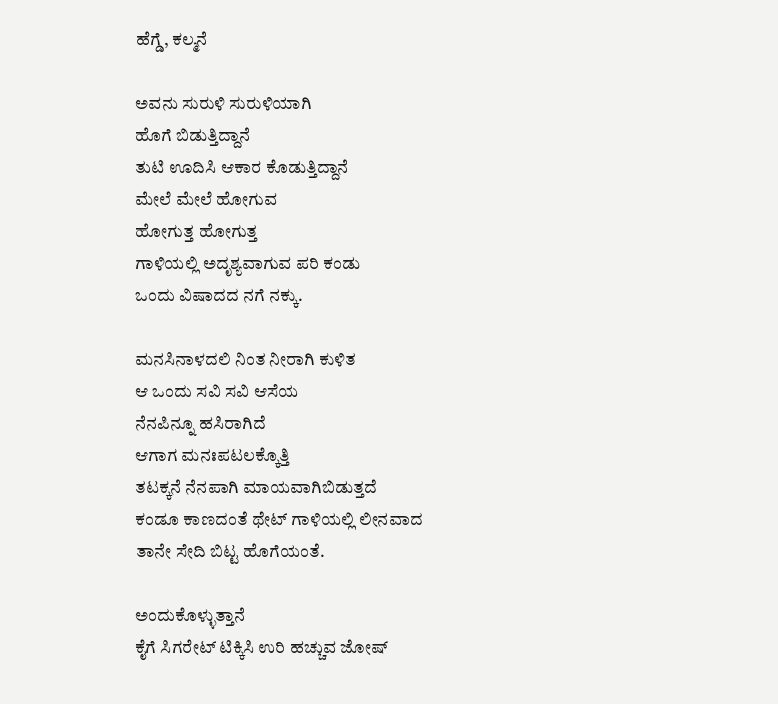ಹೆಗ್ಡೆ, ಕಲ್ಮನೆ

ಅವನು ಸುರುಳಿ ಸುರುಳಿಯಾಗಿ
ಹೊಗೆ ಬಿಡುತ್ತಿದ್ದಾನೆ
ತುಟಿ ಊದಿಸಿ ಆಕಾರ ಕೊಡುತ್ತಿದ್ದಾನೆ
ಮೇಲೆ ಮೇಲೆ ಹೋಗುವ
ಹೋಗುತ್ತ ಹೋಗುತ್ತ
ಗಾಳಿಯಲ್ಲಿ ಅದೃಶ್ಯವಾಗುವ ಪರಿ ಕಂಡು
ಒಂದು ವಿಷಾದದ ನಗೆ ನಕ್ಕು.

ಮನಸಿನಾಳದಲಿ ನಿಂತ ನೀರಾಗಿ ಕುಳಿತ
ಆ ಒಂದು ಸವಿ ಸವಿ ಆಸೆಯ
ನೆನಪಿನ್ನೂ ಹಸಿರಾಗಿದೆ
ಆಗಾಗ ಮನಃಪಟಲಕ್ಕೊತ್ತಿ
ತಟಕ್ಕನೆ ನೆನಪಾಗಿ ಮಾಯವಾಗಿಬಿಡುತ್ತದೆ
ಕಂಡೂ ಕಾಣದಂತೆ ಥೇಟ್ ಗಾಳಿಯಲ್ಲಿ ಲೀನವಾದ
ತಾನೇ ಸೇದಿ ಬಿಟ್ಟ ಹೊಗೆಯಂತೆ.

ಅಂದುಕೊಳ್ಳುತ್ತಾನೆ
ಕೈಗೆ ಸಿಗರೇಟ್ ಟಿಕ್ಕಿಸಿ ಉರಿ ಹಚ್ಚುವ ಜೋಷ್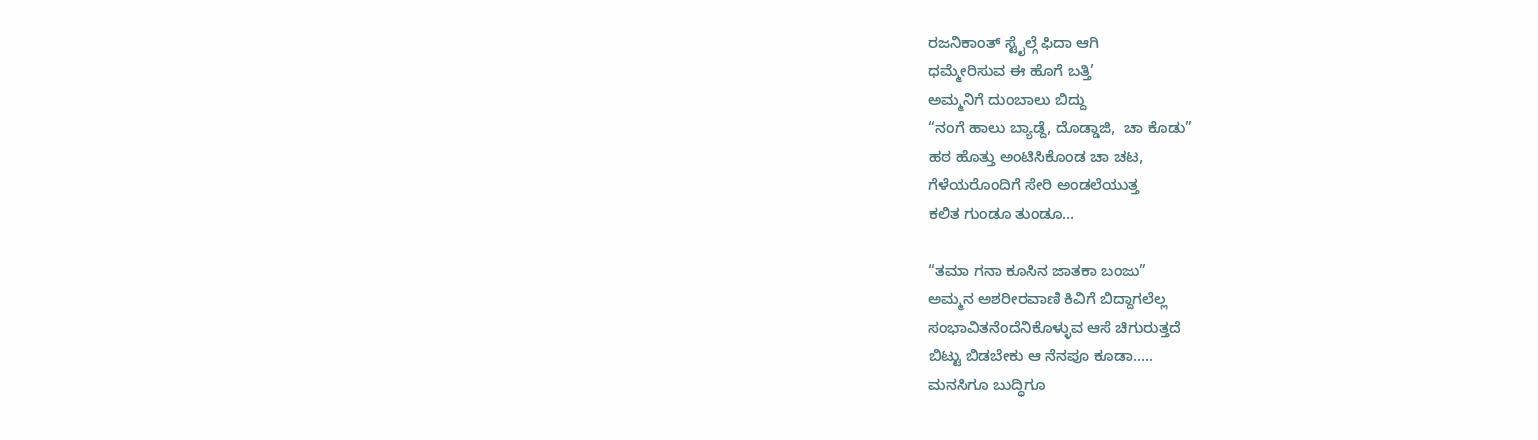ರಜನಿಕಾಂತ್ ಸ್ಟೈಲ್ಗೆ ಫಿದಾ ಆಗಿ
ಧಮ್ಮೇರಿಸುವ ಈ ಹೊಗೆ ಬತ್ತಿ’
ಅಮ್ಮನಿಗೆ ದುಂಬಾಲು ಬಿದ್ದು
“ನಂಗೆ ಹಾಲು ಬ್ಯಾಡ್ದೆ, ದೊಡ್ಡಾಜಿ,  ಚಾ ಕೊಡು”
ಹಠ ಹೊತ್ತು ಅಂಟಿಸಿಕೊಂಡ ಚಾ ಚಟ,
ಗೆಳೆಯರೊಂದಿಗೆ ಸೇರಿ ಅಂಡಲೆಯುತ್ತ
ಕಲಿತ ಗುಂಡೂ ತುಂಡೂ…

“ತಮಾ ಗನಾ ಕೂಸಿನ ಜಾತಕಾ ಬಂಜು”
ಅಮ್ಮನ ಅಶರೀರವಾಣಿ ಕಿವಿಗೆ ಬಿದ್ದಾಗಲೆಲ್ಲ
ಸಂಭಾವಿತನೆಂದೆನಿಕೊಳ್ಳುವ ಆಸೆ ಚಿಗುರುತ್ತದೆ
ಬಿಟ್ಟು ಬಿಡಬೇಕು ಆ ನೆನಪೂ ಕೂಡಾ…..
ಮನಸಿಗೂ ಬುದ್ಧಿಗೂ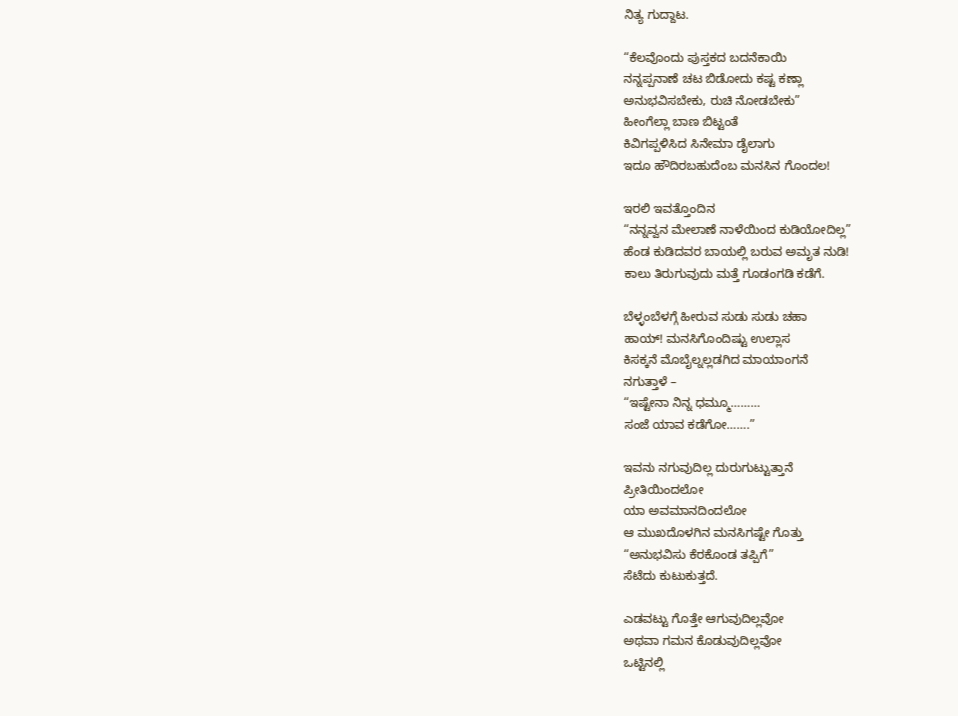ನಿತ್ಯ ಗುದ್ದಾಟ.

“ಕೆಲವೊಂದು ಪುಸ್ತಕದ ಬದನೆಕಾಯಿ
ನನ್ನಪ್ಪನಾಣೆ ಚಟ ಬಿಡೋದು ಕಷ್ಟ ಕಣ್ಲಾ
ಅನುಭವಿಸಬೇಕು, ರುಚಿ ನೋಡಬೇಕು”
ಹೀಂಗೆಲ್ಲಾ ಬಾಣ ಬಿಟ್ಟಂತೆ
ಕಿವಿಗಪ್ಪಳಿಸಿದ ಸಿನೇಮಾ ಡೈಲಾಗು
ಇದೂ ಹೌದಿರಬಹುದೆಂಬ ಮನಸಿನ ಗೊಂದಲ!

ಇರಲಿ ಇವತ್ತೊಂದಿನ
“ನನ್ನವ್ವನ ಮೇಲಾಣೆ ನಾಳೆಯಿಂದ ಕುಡಿಯೋದಿಲ್ಲ”
ಹೆಂಡ ಕುಡಿದವರ ಬಾಯಲ್ಲಿ ಬರುವ ಅಮೃತ ನುಡಿ!
ಕಾಲು ತಿರುಗುವುದು ಮತ್ತೆ ಗೂಡಂಗಡಿ ಕಡೆಗೆ.

ಬೆಳ್ಳಂಬೆಳಗ್ಗೆ ಹೀರುವ ಸುಡು ಸುಡು ಚಹಾ
ಹಾಯ್! ಮನಸಿಗೊಂದಿಷ್ಟು ಉಲ್ಲಾಸ
ಕಿಸಕ್ಕನೆ ಮೊಬೈಲ್ನಲ್ಲಡಗಿದ ಮಾಯಾಂಗನೆ
ನಗುತ್ತಾಳೆ –
“ಇಷ್ಟೇನಾ ನಿನ್ನ ಧಮ್ಮೂ………
ಸಂಜೆ ಯಾವ ಕಡೆಗೋ…….”

ಇವನು ನಗುವುದಿಲ್ಲ ದುರುಗುಟ್ಟುತ್ತಾನೆ
ಪ್ರೀತಿಯಿಂದಲೋ
ಯಾ ಅವಮಾನದಿಂದಲೋ
ಆ ಮುಖದೊಳಗಿನ ಮನಸಿಗಷ್ಟೇ ಗೊತ್ತು
“ಅನುಭವಿಸು ಕೆರಕೊಂಡ ತಪ್ಪಿಗೆ”
ಸೆಟೆದು ಕುಟುಕುತ್ತದೆ.

ಎಡವಟ್ಟು ಗೊತ್ತೇ ಆಗುವುದಿಲ್ಲವೋ
ಅಥವಾ ಗಮನ ಕೊಡುವುದಿಲ್ಲವೋ
ಒಟ್ಟಿನಲ್ಲಿ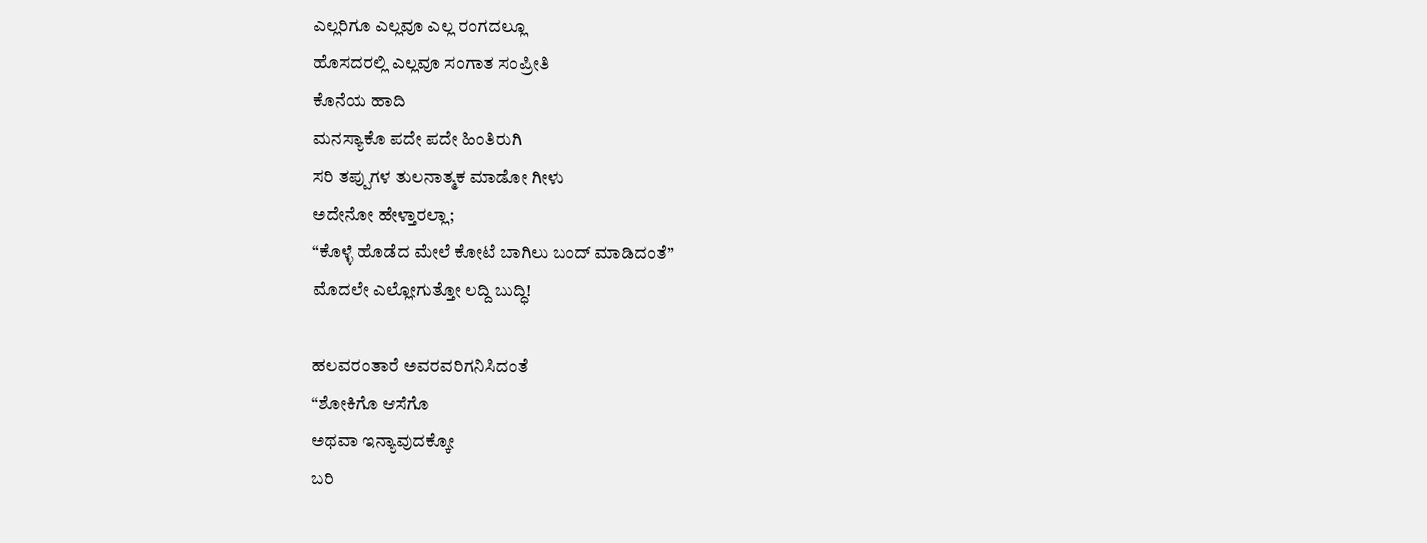ಎಲ್ಲರಿಗೂ ಎಲ್ಲವೂ ಎಲ್ಲ ರಂಗದಲ್ಲೂ
ಹೊಸದರಲ್ಲಿ ಎಲ್ಲವೂ ಸಂಗಾತ ಸಂಪ್ರೀತಿ
ಕೊನೆಯ ಹಾದಿ
ಮನಸ್ಯಾಕೊ ಪದೇ ಪದೇ ಹಿಂತಿರುಗಿ
ಸರಿ ತಪ್ಪುಗಳ ತುಲನಾತ್ಮಕ ಮಾಡೋ ಗೀಳು
ಅದೇನೋ ಹೇಳ್ತಾರಲ್ಲಾ;
“ಕೊಳ್ಳೆ ಹೊಡೆದ ಮೇಲೆ ಕೋಟೆ ಬಾಗಿಲು ಬಂದ್ ಮಾಡಿದಂತೆ”
ಮೊದಲೇ ಎಲ್ಲೋಗುತ್ತೋ ಲದ್ದಿ ಬುದ್ಧಿ!

ಹಲವರಂತಾರೆ ಅವರವರಿಗನಿಸಿದಂತೆ
“ಶೋಕಿಗೊ ಆಸೆಗೊ
ಅಥವಾ ಇನ್ಯಾವುದಕ್ಕೋ
ಬರಿ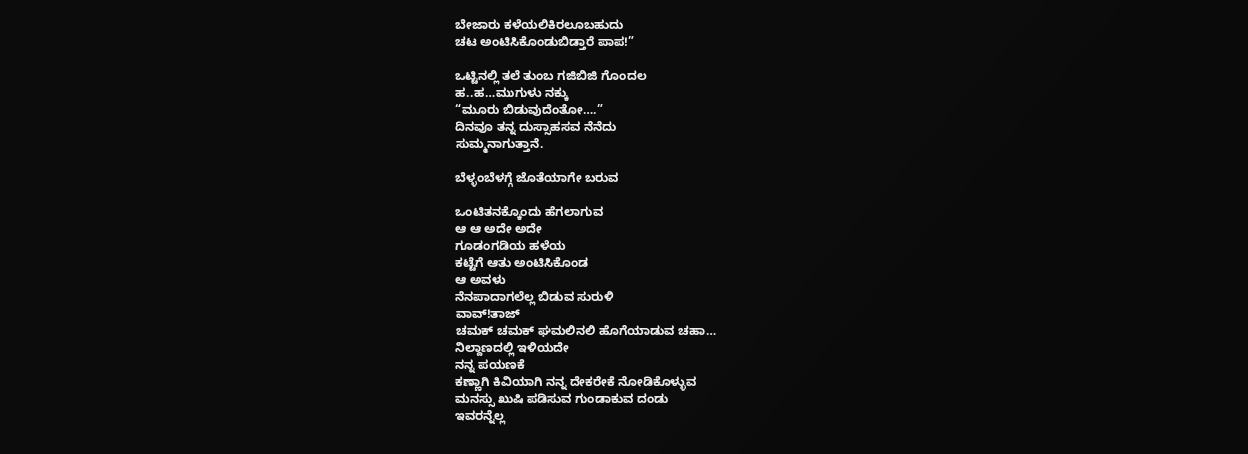ಬೇಜಾರು ಕಳೆಯಲಿಕಿರಲೂಬಹುದು
ಚಟ ಅಂಟಿಸಿಕೊಂಡುಬಿಡ್ತಾರೆ ಪಾಪ!”

ಒಟ್ಟಿನಲ್ಲಿ ತಲೆ ತುಂಬ ಗಜಿಬಿಜಿ ಗೊಂದಲ
ಹ..ಹ…ಮುಗುಳು ನಕ್ಕು
“ಮೂರು ಬಿಡುವುದೆಂತೋ….”
ದಿನವೂ ತನ್ನ ದುಸ್ಸಾಹಸವ ನೆನೆದು
ಸುಮ್ಮನಾಗುತ್ತಾನೆ.

ಬೆಳ್ಳಂಬೆಳಗ್ಗೆ ಜೊತೆಯಾಗೇ ಬರುವ

ಒಂಟಿತನಕ್ಕೊಂದು ಹೆಗಲಾಗುವ
ಆ ಆ ಅದೇ ಅದೇ
ಗೂಡಂಗಡಿಯ ಹಳೆಯ
ಕಟ್ಟೆಗೆ ಆತು ಅಂಟಿಸಿಕೊಂಡ
ಆ ಅವಳು
ನೆನಪಾದಾಗಲೆಲ್ಲ ಬಿಡುವ ಸುರುಳಿ
ವಾವ್!ತಾಜ್
ಚಮಕ್ ಚಮಕ್ ಘಮಲಿನಲಿ ಹೊಗೆಯಾಡುವ ಚಹಾ…
ನಿಲ್ದಾಣದಲ್ಲಿ ಇಳಿಯದೇ
ನನ್ನ ಪಯಣಕೆ
ಕಣ್ಣಾಗಿ ಕಿವಿಯಾಗಿ ನನ್ನ ದೇಕರೇಕೆ ನೋಡಿಕೊಳ್ಳುವ
ಮನಸ್ಸು ಖುಷಿ ಪಡಿಸುವ ಗುಂಡಾಕುವ ದಂಡು
ಇವರನ್ನೆಲ್ಲ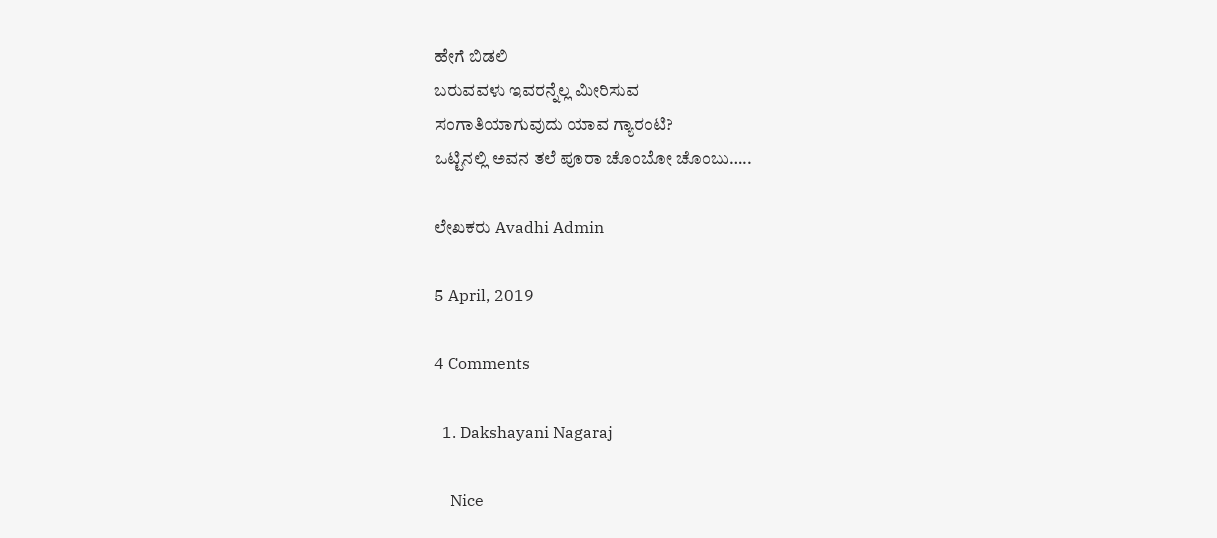ಹೇಗೆ ಬಿಡಲಿ
ಬರುವವಳು ಇವರನ್ನೆಲ್ಲ ಮೀರಿಸುವ
ಸಂಗಾತಿಯಾಗುವುದು ಯಾವ ಗ್ಯಾರಂಟಿ?
ಒಟ್ಟಿನಲ್ಲಿ ಅವನ ತಲೆ ಪೂರಾ ಚೊಂಬೋ ಚೊಂಬು…..

ಲೇಖಕರು Avadhi Admin

5 April, 2019

4 Comments

  1. Dakshayani Nagaraj

    Nice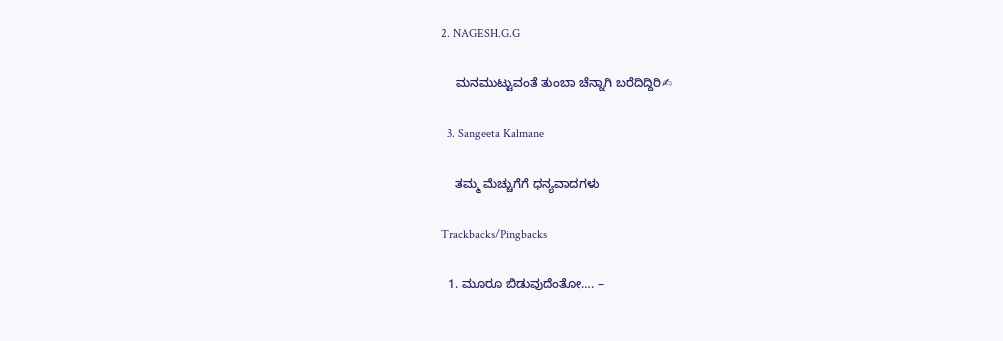2. NAGESH.G.G

    ಮನಮುಟ್ಟುವಂತೆ ತುಂಬಾ ಚೆನ್ನಾಗಿ ಬರೆದಿದ್ದಿರಿ✍

  3. Sangeeta Kalmane

    ತಮ್ಮ ಮೆಚ್ಚುಗೆಗೆ ಧನ್ಯವಾದಗಳು

Trackbacks/Pingbacks

  1. ಮೂರೂ ಬಿಡುವುದೆಂತೋ…. –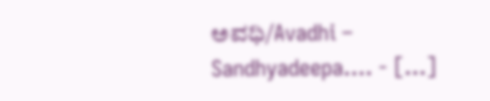ಅವಧಿ/Avadhi – Sandhyadeepa…. - […]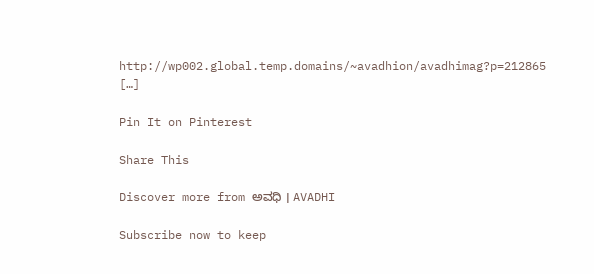http://wp002.global.temp.domains/~avadhion/avadhimag?p=212865 […]

Pin It on Pinterest

Share This

Discover more from ಅವಧಿ । AVADHI

Subscribe now to keep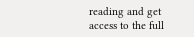reading and get access to the full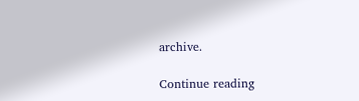archive.

Continue reading